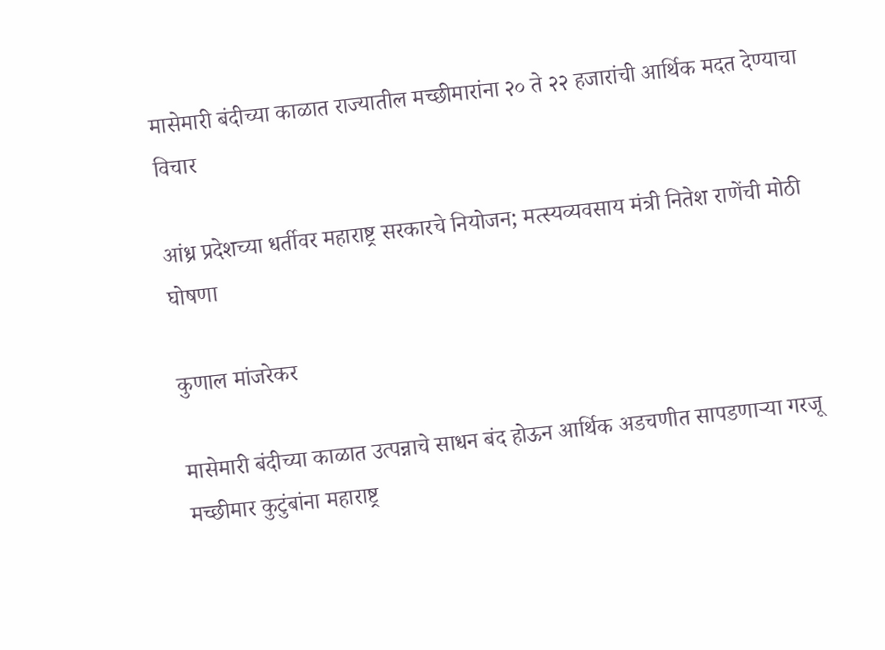मासेमारी बंदीच्या काळात राज्यातील मच्छीमारांना २० ते २२ हजारांची आर्थिक मदत देण्याचा विचार

आंध्र प्रदेशच्या धर्तीवर महाराष्ट्र सरकारचे नियोजन; मत्स्यव्यवसाय मंत्री नितेश राणेंची मोठी घोषणा

कुणाल मांजरेकर

मासेमारी बंदीच्या काळात उत्पन्नाचे साधन बंद होऊन आर्थिक अडचणीत सापडणाऱ्या गरजू मच्छीमार कुटुंबांना महाराष्ट्र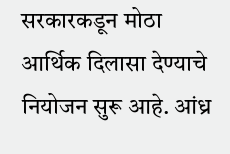सरकारकडून मोठा आर्थिक दिलासा देण्याचे नियोजन सुरू आहे. आंध्र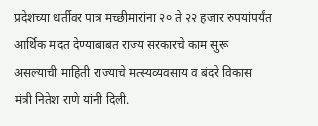प्रदेशच्या धर्तीवर पात्र मच्छीमारांना २० ते २२ हजार रुपयांपर्यंत आर्थिक मदत देण्याबाबत राज्य सरकारचे काम सुरू असल्याची माहिती राज्याचे मत्स्यव्यवसाय व बंदरे विकास मंत्री नितेश राणे यांनी दिली.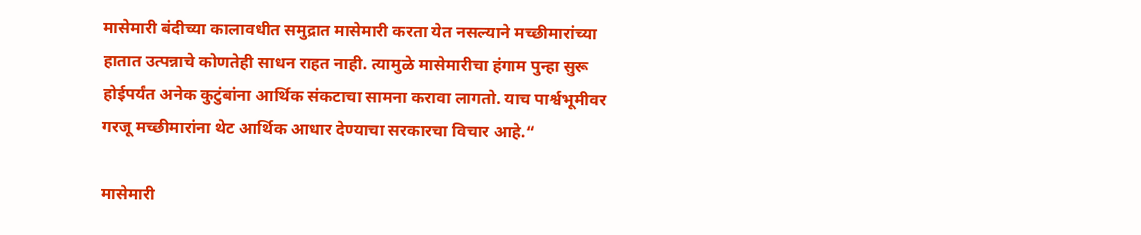मासेमारी बंदीच्या कालावधीत समुद्रात मासेमारी करता येत नसल्याने मच्छीमारांच्या हातात उत्पन्नाचे कोणतेही साधन राहत नाही. त्यामुळे मासेमारीचा हंगाम पुन्हा सुरू होईपर्यंत अनेक कुटुंबांना आर्थिक संकटाचा सामना करावा लागतो. याच पार्श्वभूमीवर गरजू मच्छीमारांना थेट आर्थिक आधार देण्याचा सरकारचा विचार आहे.“

मासेमारी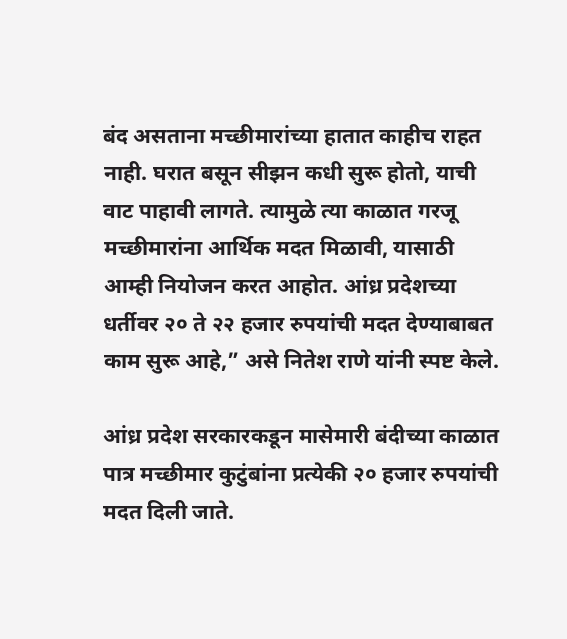बंद असताना मच्छीमारांच्या हातात काहीच राहत नाही. घरात बसून सीझन कधी सुरू होतो, याची वाट पाहावी लागते. त्यामुळे त्या काळात गरजू मच्छीमारांना आर्थिक मदत मिळावी, यासाठी आम्ही नियोजन करत आहोत. आंध्र प्रदेशच्या धर्तीवर २० ते २२ हजार रुपयांची मदत देण्याबाबत काम सुरू आहे,” असे नितेश राणे यांनी स्पष्ट केले.

आंध्र प्रदेश सरकारकडून मासेमारी बंदीच्या काळात पात्र मच्छीमार कुटुंबांना प्रत्येकी २० हजार रुपयांची मदत दिली जाते.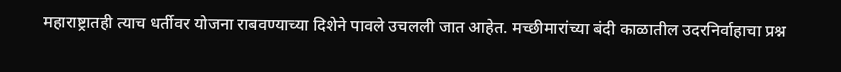महाराष्ट्रातही त्याच धर्तीवर योजना राबवण्याच्या दिशेने पावले उचलली जात आहेत. मच्छीमारांच्या बंदी काळातील उदरनिर्वाहाचा प्रश्न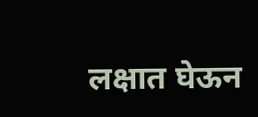लक्षात घेऊन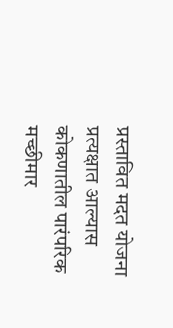प्रस्तावित मदत योजना प्रत्यक्षात आल्यास कोकणातील पारंपरिक मच्छीमार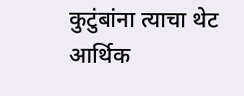कुटुंबांना त्याचा थेट आर्थिक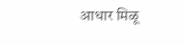आधार मिळू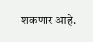शकणार आहे.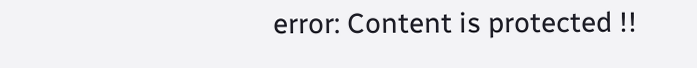error: Content is protected !!